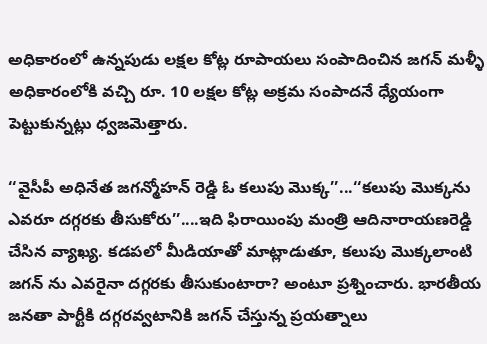అధికారంలో ఉన్నపుడు లక్షల కోట్ల రూపాయలు సంపాదించిన జగన్ మళ్ళీ అధికారంలోకి వచ్చి రూ. 10 లక్షల కోట్ల అక్రమ సంపాదనే ధ్యేయంగా పెట్టుకున్నట్లు ధ్వజమెత్తారు.

‘‘వైసీపీ అధినేత జగన్మోహన్ రెడ్డి ఓ కలుపు మొక్క’’...‘‘కలుపు మొక్కను ఎవరూ దగ్గరకు తీసుకోరు’’....ఇది ఫిరాయింపు మంత్రి ఆదినారాయణరెడ్డి చేసిన వ్యాఖ్య. కడపలో మీడియాతో మాట్లాడుతూ, కలుపు మొక్కలాంటి జగన్ ను ఎవరైనా దగ్గరకు తీసుకుంటారా? అంటూ ప్రశ్నించారు. భారతీయ జనతా పార్టీకి దగ్గరవ్వటానికి జగన్ చేస్తున్న ప్రయత్నాలు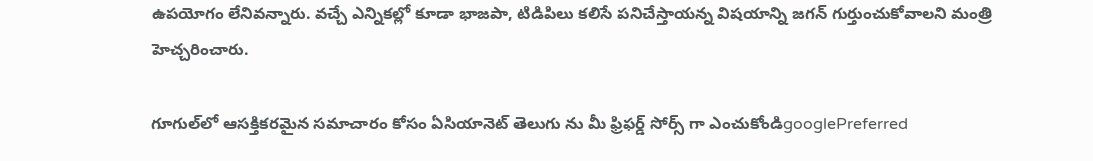ఉపయోగం లేనివన్నారు. వచ్చే ఎన్నికల్లో కూడా భాజపా, టిడిపిలు కలిసే పనిచేస్తాయన్న విషయాన్ని జగన్ గుర్తుంచుకోవాలని మంత్రి హెచ్చరించారు.

గూగుల్‌లో ఆసక్తికరమైన సమాచారం కోసం ఏసియానెట్ తెలుగు ను మీ ఫ్రిఫర్డ్ సోర్స్ గా ఎంచుకోండిgooglePreferred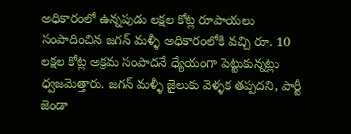అధికారంలో ఉన్నపుడు లక్షల కోట్ల రూపాయలు సంపాదించిన జగన్ మళ్ళీ అధికారంలోకి వచ్చి రూ. 10 లక్షల కోట్ల అక్రమ సంపాదనే ధ్యేయంగా పెట్టుకున్నట్లు ధ్వజమెత్తారు. జగన్ మళ్ళీ జైలుకు వెళ్ళక తప్పదని, పార్టీ జెండా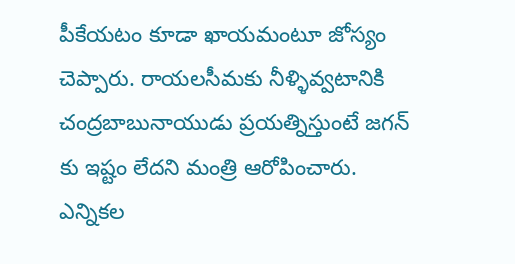పీకేయటం కూడా ఖాయమంటూ జోస్యం చెప్పారు. రాయలసీమకు నీళ్ళివ్వటానికి చంద్రబాబునాయుడు ప్రయత్నిస్తుంటే జగన్ కు ఇష్టం లేదని మంత్రి ఆరోపించారు. ఎన్నికల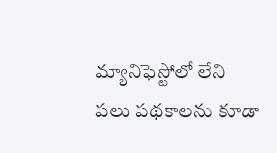మ్యానిఫెస్టోలో లేని పలు పథకాలను కూడా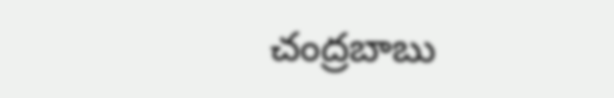చంద్రబాబు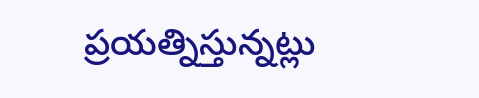ప్రయత్నిస్తున్నట్లు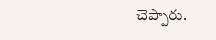చెప్పారు.